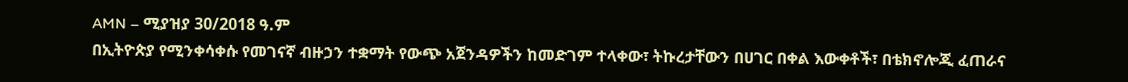AMN – ሚያዝያ 30/2018 ዓ.ም
በኢትዮጵያ የሚንቀሳቀሱ የመገናኛ ብዙኃን ተቋማት የውጭ አጀንዳዎችን ከመድገም ተላቀው፣ ትኩረታቸውን በሀገር በቀል እውቀቶች፣ በቴክኖሎጂ ፈጠራና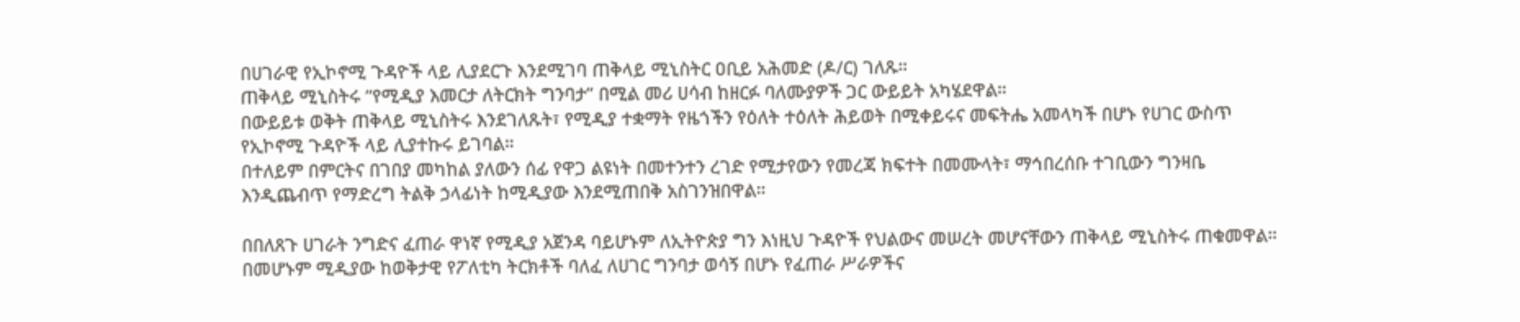በሀገራዊ የኢኮኖሚ ጉዳዮች ላይ ሊያደርጉ እንደሚገባ ጠቅላይ ሚኒስትር ዐቢይ አሕመድ (ዶ/ር) ገለጹ።
ጠቅላይ ሚኒስትሩ “የሚዲያ እመርታ ለትርክት ግንባታ” በሚል መሪ ሀሳብ ከዘርፉ ባለሙያዎች ጋር ውይይት አካሄደዋል።
በውይይቱ ወቅት ጠቅላይ ሚኒስትሩ እንደገለጹት፣ የሚዲያ ተቋማት የዜጎችን የዕለት ተዕለት ሕይወት በሚቀይሩና መፍትሔ አመላካች በሆኑ የሀገር ውስጥ የኢኮኖሚ ጉዳዮች ላይ ሊያተኩሩ ይገባል።
በተለይም በምርትና በገበያ መካከል ያለውን ሰፊ የዋጋ ልዩነት በመተንተን ረገድ የሚታየውን የመረጃ ክፍተት በመሙላት፣ ማኅበረሰቡ ተገቢውን ግንዛቤ እንዲጨብጥ የማድረግ ትልቅ ኃላፊነት ከሚዲያው እንደሚጠበቅ አስገንዝበዋል።

በበለጸጉ ሀገራት ንግድና ፈጠራ ዋነኛ የሚዲያ አጀንዳ ባይሆኑም ለኢትዮጵያ ግን እነዚህ ጉዳዮች የህልውና መሠረት መሆናቸውን ጠቅላይ ሚኒስትሩ ጠቁመዋል።
በመሆኑም ሚዲያው ከወቅታዊ የፖለቲካ ትርክቶች ባለፈ ለሀገር ግንባታ ወሳኝ በሆኑ የፈጠራ ሥራዎችና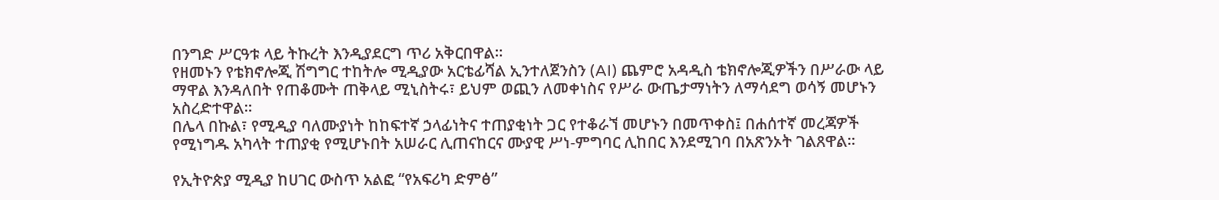በንግድ ሥርዓቱ ላይ ትኩረት እንዲያደርግ ጥሪ አቅርበዋል።
የዘመኑን የቴክኖሎጂ ሽግግር ተከትሎ ሚዲያው አርቴፊሻል ኢንተለጀንስን (AI) ጨምሮ አዳዲስ ቴክኖሎጂዎችን በሥራው ላይ ማዋል እንዳለበት የጠቆሙት ጠቅላይ ሚኒስትሩ፣ ይህም ወጪን ለመቀነስና የሥራ ውጤታማነትን ለማሳደግ ወሳኝ መሆኑን አስረድተዋል።
በሌላ በኩል፣ የሚዲያ ባለሙያነት ከከፍተኛ ኃላፊነትና ተጠያቂነት ጋር የተቆራኘ መሆኑን በመጥቀስ፤ በሐሰተኛ መረጃዎች የሚነግዱ አካላት ተጠያቂ የሚሆኑበት አሠራር ሊጠናከርና ሙያዊ ሥነ-ምግባር ሊከበር እንደሚገባ በአጽንኦት ገልጸዋል።

የኢትዮጵያ ሚዲያ ከሀገር ውስጥ አልፎ “የአፍሪካ ድምፅ”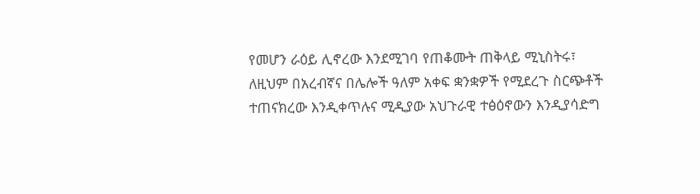የመሆን ራዕይ ሊኖረው እንደሚገባ የጠቆሙት ጠቅላይ ሚኒስትሩ፣ ለዚህም በአረብኛና በሌሎች ዓለም አቀፍ ቋንቋዎች የሚደረጉ ስርጭቶች ተጠናክረው እንዲቀጥሉና ሚዲያው አህጉራዊ ተፅዕኖውን እንዲያሳድግ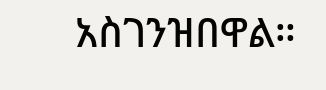አስገንዝበዋል።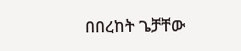በበረከት ጌቻቸው